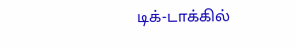டிக்-டாக்கில்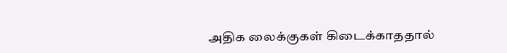அதிக லைக்குகள் கிடைக்காததால்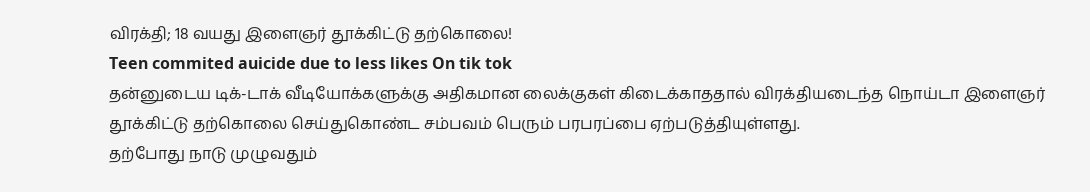விரக்தி; 18 வயது இளைஞர் தூக்கிட்டு தற்கொலை!
Teen commited auicide due to less likes On tik tok
தன்னுடைய டிக்-டாக் வீடியோக்களுக்கு அதிகமான லைக்குகள் கிடைக்காததால் விரக்தியடைந்த நொய்டா இளைஞர் தூக்கிட்டு தற்கொலை செய்துகொண்ட சம்பவம் பெரும் பரபரப்பை ஏற்படுத்தியுள்ளது.
தற்போது நாடு முழுவதும்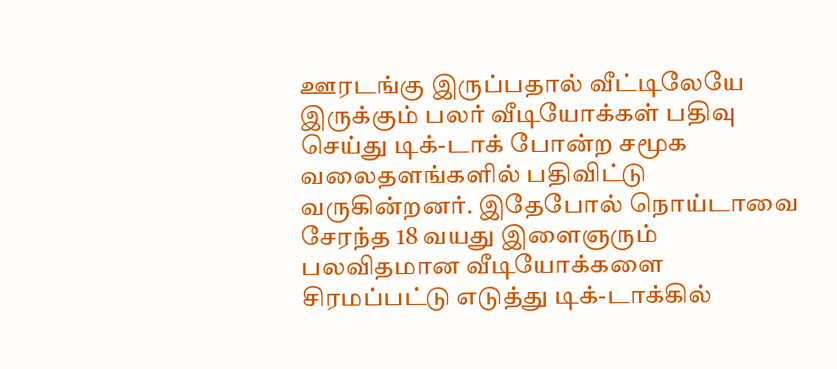ஊரடங்கு இருப்பதால் வீட்டிலேயே இருக்கும் பலர் வீடியோக்கள் பதிவு செய்து டிக்-டாக் போன்ற சமூக வலைதளங்களில் பதிவிட்டு வருகின்றனர். இதேபோல் நொய்டாவை சேரந்த 18 வயது இளைஞரும் பலவிதமான வீடியோக்களை சிரமப்பட்டு எடுத்து டிக்-டாக்கில்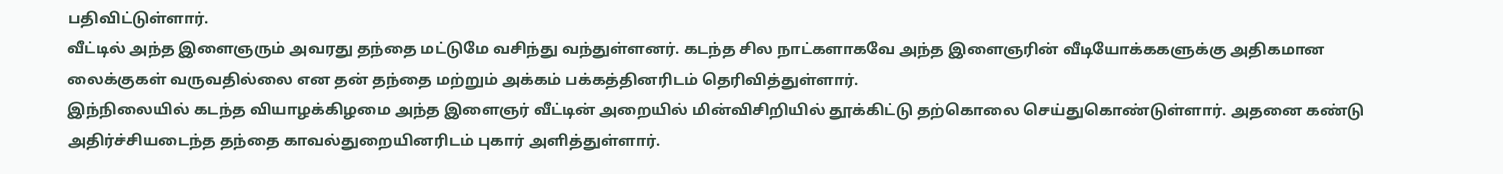பதிவிட்டுள்ளார்.
வீட்டில் அந்த இளைஞரும் அவரது தந்தை மட்டுமே வசிந்து வந்துள்ளனர். கடந்த சில நாட்களாகவே அந்த இளைஞரின் வீடியோக்ககளுக்கு அதிகமான லைக்குகள் வருவதில்லை என தன் தந்தை மற்றும் அக்கம் பக்கத்தினரிடம் தெரிவித்துள்ளார்.
இந்நிலையில் கடந்த வியாழக்கிழமை அந்த இளைஞர் வீட்டின் அறையில் மின்விசிறியில் தூக்கிட்டு தற்கொலை செய்துகொண்டுள்ளார். அதனை கண்டு அதிர்ச்சியடைந்த தந்தை காவல்துறையினரிடம் புகார் அளித்துள்ளார்.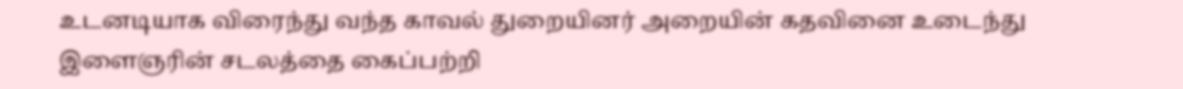உடனடியாக விரைந்து வந்த காவல் துறையினர் அறையின் கதவினை உடைந்து இளைஞரின் சடலத்தை கைப்பற்றி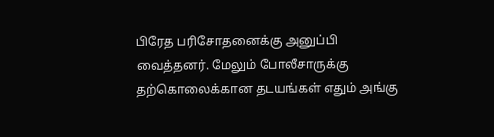பிரேத பரிசோதனைக்கு அனுப்பி வைத்தனர். மேலும் போலீசாருக்கு தற்கொலைக்கான தடயங்கள் எதும் அங்கு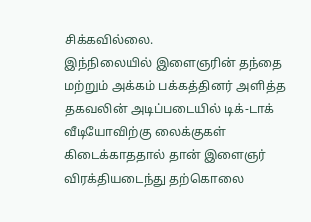சிக்கவில்லை.
இந்நிலையில் இளைஞரின் தந்தை மற்றும் அக்கம் பக்கத்தினர் அளித்த தகவலின் அடிப்படையில் டிக்-டாக் வீடியோவிற்கு லைக்குகள் கிடைக்காததால் தான் இளைஞர் விரக்தியடைந்து தற்கொலை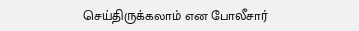செய்திருக்கலாம் என போலீசார்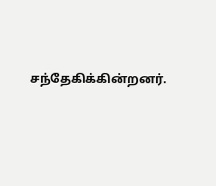சந்தேகிக்கின்றனர்.